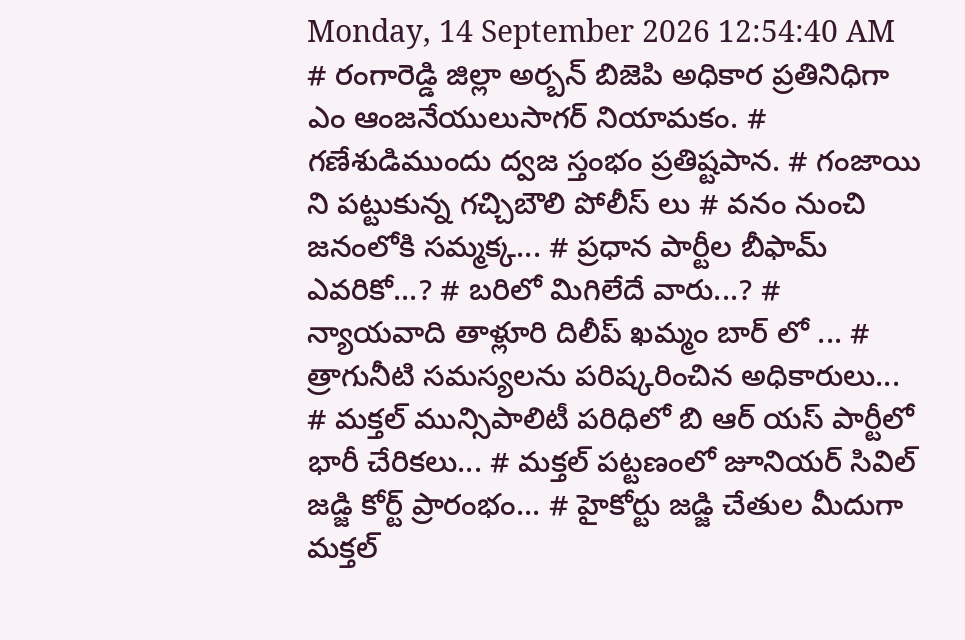Monday, 14 September 2026 12:54:40 AM
# రంగారెడ్డి జిల్లా అర్బన్ బిజెపి అధికార ప్రతినిధిగా ఎం ఆంజనేయులుసాగర్ నియామకం. # గణేశుడిముందు ద్వజ స్తంభం ప్రతిష్టపాన. # గంజాయి ని పట్టుకున్న గచ్చిబౌలి పోలీస్ లు # వనం నుంచి జనంలోకి సమ్మక్క... # ప్రధాన పార్టీల బీఫామ్ ఎవరికో...? # బరిలో మిగిలేదే వారు...? # న్యాయవాది తాళ్లూరి దిలీప్ ఖమ్మం బార్ లో ... # త్రాగునీటి సమస్యలను పరిష్కరించిన అధికారులు... # మక్తల్ మున్సిపాలిటీ పరిధిలో బి ఆర్ యస్ పార్టీలో భారీ చేరికలు... # మక్తల్ పట్టణంలో జూనియర్ సివిల్ జడ్జి కోర్ట్ ప్రారంభం... # హైకోర్టు జడ్జి చేతుల మీదుగా మక్తల్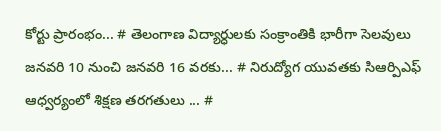కోర్టు ప్రారంభం... # తెలంగాణ విద్యార్ధులకు సంక్రాంతికి భారీగా సెలవులు జనవరి 10 నుంచి జనవరి 16 వరకు... # నిరుద్యోగ యువతకు సిఆర్పిఎఫ్ ఆధ్వర్యంలో శిక్షణ తరగతులు ... #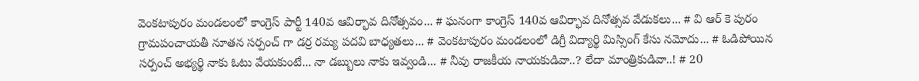వెంకటాపురం మండలంలో కాంగ్రెస్ పార్టీ 140వ ఆవిర్భావ దినోత్సవం... # ఘనంగా కాంగ్రెస్ 140వ ఆవిర్భావ దినోత్సవ వేడుకలు... # వి ఆర్ కె పురం గ్రామపంచాయతీ నూతన సర్పంచ్ గా డర్ర రమ్య పదవి బాధ్యతలు... # వెంకటాపురం మండలంలో డిగ్రీ విద్యార్థి మిస్సింగ్ కేసు నమోదు... # ఓడిపోయిన సర్పంచ్ అభ్యర్థి నాకు ఓటు వేయకుంటే... నా డబ్బులు నాకు ఇవ్వండి... # నీవు రాజకీయ నాయకుడివా..? లేదా మాంత్రికుడివా..! # 20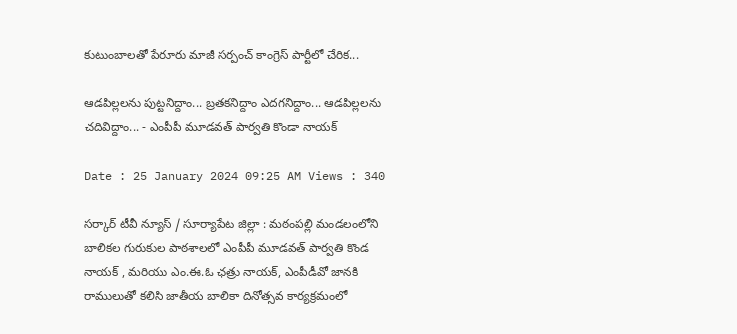కుటుంబాలతో పేరూరు మాజీ సర్పంచ్ కాంగ్రెస్ పార్టీలో చేరిక...

ఆడపిల్లలను పుట్టనిద్దాం... బ్రతకనిద్దాం ఎదగనిద్దాం... ఆడపిల్లలను చదివిద్దాం... - ఎంపీపీ మూడవత్ పార్వతి కొండా నాయక్

Date : 25 January 2024 09:25 AM Views : 340

సర్కార్ టీవీ న్యూస్ / సూర్యాపేట జిల్లా : మఠంపల్లి మండలంలోని బాలికల గురుకుల పాఠశాలలో ఎంపీపీ మూడవత్ పార్వతి కొండ నాయక్ , మరియు ఎం.ఈ.ఓ ఛత్రు నాయక్, ఎంపీడీవో జానకి రాములుతో కలిసి జాతీయ బాలికా దినోత్సవ కార్యక్రమంలో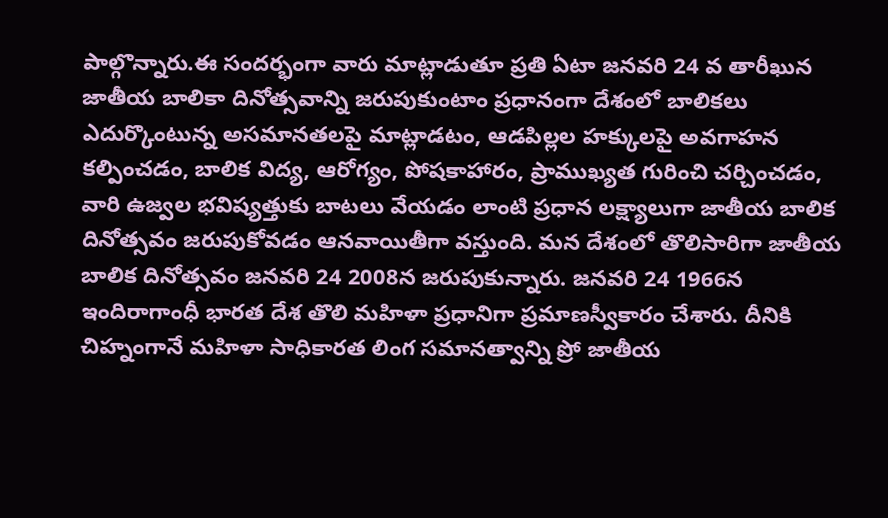పాల్గొన్నారు.ఈ సందర్భంగా వారు మాట్లాడుతూ ప్రతి ఏటా జనవరి 24 వ తారీఖున జాతీయ బాలికా దినోత్సవాన్ని జరుపుకుంటాం ప్రధానంగా దేశంలో బాలికలు ఎదుర్కొంటున్న అసమానతలపై మాట్లాడటం, ఆడపిల్లల హక్కులపై అవగాహన కల్పించడం, బాలిక విద్య, ఆరోగ్యం, పోషకాహారం, ప్రాముఖ్యత గురించి చర్చించడం, వారి ఉజ్వల భవిష్యత్తుకు బాటలు వేయడం లాంటి ప్రధాన లక్ష్యాలుగా జాతీయ బాలిక దినోత్సవం జరుపుకోవడం ఆనవాయితీగా వస్తుంది. మన దేశంలో తొలిసారిగా జాతీయ బాలిక దినోత్సవం జనవరి 24 2008న జరుపుకున్నారు. జనవరి 24 1966న ఇందిరాగాంధీ భారత దేశ తొలి మహిళా ప్రధానిగా ప్రమాణస్వీకారం చేశారు. దీనికి చిహ్నంగానే మహిళా సాధికారత లింగ సమానత్వాన్ని ప్రో జాతీయ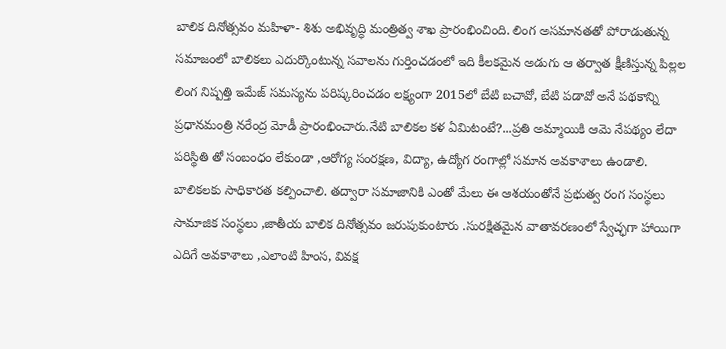బాలిక దినోత్సవం మహిళా- శిశు అభివృద్ధి మంత్రిత్వ శాఖ ప్రారంభించింది. లింగ అసమానతతో పోరాడుతున్న సమాజంలో బాలికలు ఎదుర్కొంటున్న సవాలను గుర్తించడంలో ఇది కీలకమైన అడుగు ఆ తర్వాత క్షీణిస్తున్న పిల్లల లింగ నిష్పత్తి ఇమేజ్ సమస్యను పరిష్కరించడం లక్ష్యంగా 2015లో బేటి బచావో, బేటి పడావో అనే పథకాన్ని ప్రధానమంత్రి నరేంద్ర మోడీ ప్రారంభించారు.నేటి బాలికల కళ ఏమిటంటే?...ప్రతి అమ్మాయికి ఆమె నేపథ్యం లేదా పరిస్థితి తో సంబంధం లేకుండా ,ఆరోగ్య సంరక్షణ, విద్యా, ఉద్యోగ రంగాల్లో సమాన అవకాశాలు ఉండాలి. బాలికలకు సాధికారత కల్పించాలి. తద్వారా సమాజానికి ఎంతో మేలు ఈ ఆశయంతోనే ప్రభుత్వ రంగ సంస్థలు సామాజిక సంస్థలు ,జాతీయ బాలిక దినోత్సవం జరుపుకుంటారు .సురక్షితమైన వాతావరణంలో స్వేచ్ఛగా హాయిగా ఎదిగే అవకాశాలు ,ఎలాంటి హింస, వివక్ష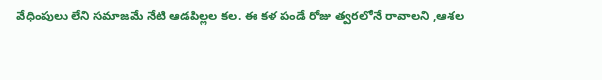వేధింపులు లేని సమాజమే నేటి ఆడపిల్లల కల. ఈ కళ పండే రోజు త్వరలోనే రావాలని ,ఆశల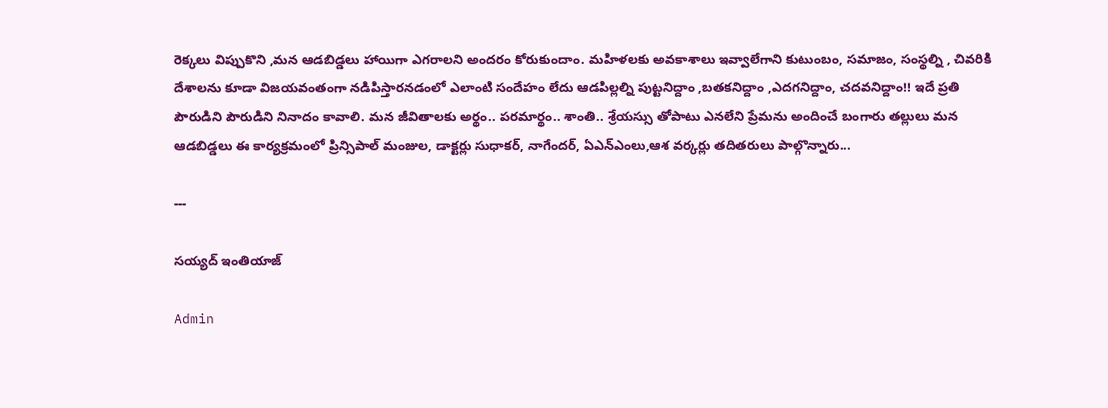రెక్కలు విప్పుకొని ,మన ఆడబిడ్డలు హాయిగా ఎగరాలని అందరం కోరుకుందాం. మహిళలకు అవకాశాలు ఇవ్వాలేగాని కుటుంబం, సమాజం, సంస్థల్ని , చివరికి దేశాలను కూడా విజయవంతంగా నడిపిస్తారనడంలో ఎలాంటి సందేహం లేదు ఆడపిల్లల్ని పుట్టనిద్దాం ,బతకనిద్దాం ,ఎదగనిద్దాం, చదవనిద్దాం!! ఇదే ప్రతి పౌరుడిని పౌరుడిని నినాదం కావాలి. మన జీవితాలకు అర్థం.. పరమార్థం.. శాంతి.. శ్రేయస్సు తోపాటు ఎనలేని ప్రేమను అందించే బంగారు తల్లులు మన ఆడబిడ్డలు ఈ కార్యక్రమంలో ప్రిన్సిపాల్ మంజుల, డాక్టర్లు సుధాకర్, నాగేందర్, ఏఎన్ఎంలు,ఆశ వర్కర్లు తదితరులు పాల్గొన్నారు...

---

సయ్యద్ ఇంతియాజ్

Admin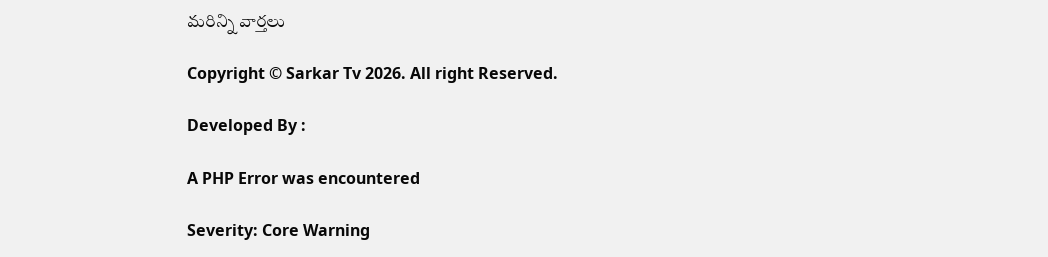మరిన్ని వార్తలు

Copyright © Sarkar Tv 2026. All right Reserved.

Developed By :

A PHP Error was encountered

Severity: Core Warning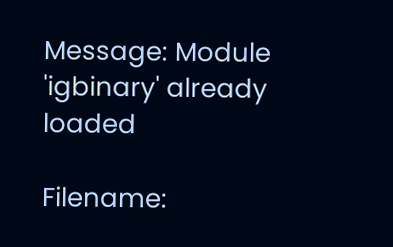Message: Module 'igbinary' already loaded

Filename: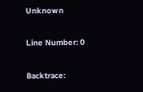Unknown

Line Number: 0

Backtrace: